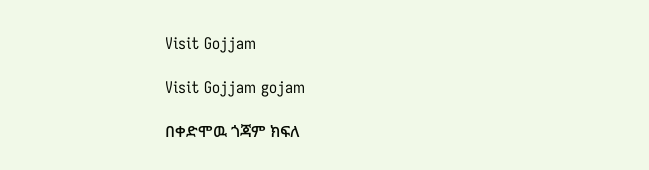Visit Gojjam

Visit Gojjam gojam

በቀድሞዉ ጎጃም ክፍለ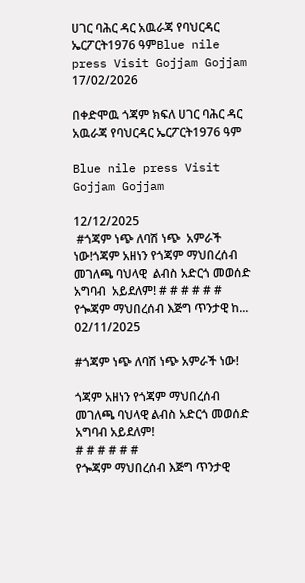ሀገር ባሕር ዳር አዉራጃ የባህርዳር ኤርፖርት1976 ዓምBlue nile press Visit Gojjam Gojjam
17/02/2026

በቀድሞዉ ጎጃም ክፍለ ሀገር ባሕር ዳር አዉራጃ የባህርዳር ኤርፖርት1976 ዓም

Blue nile press Visit Gojjam Gojjam

12/12/2025
 #ጎጃም ነጭ ለባሽ ነጭ  አምራች  ነው!ጎጃም አዘነን የጎጃም ማህበረሰብ መገለጫ ባህላዊ  ልብስ አድርጎ መወሰድ አግባብ  አይደለም! # # # # # #  የጐጃም ማህበረሰብ እጅግ ጥንታዊ ከ...
02/11/2025

#ጎጃም ነጭ ለባሽ ነጭ አምራች ነው!

ጎጃም አዘነን የጎጃም ማህበረሰብ መገለጫ ባህላዊ ልብስ አድርጎ መወሰድ አግባብ አይደለም!
# # # # # #
የጐጃም ማህበረሰብ እጅግ ጥንታዊ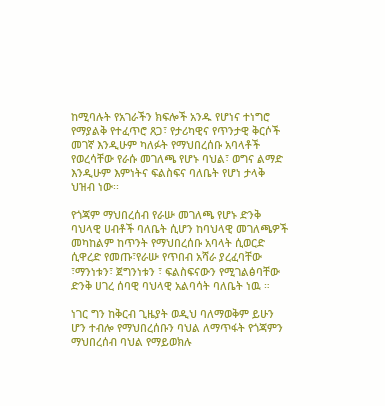ከሚባሉት የአገራችን ክፍሎች አንዱ የሆነና ተነግሮ የማያልቅ የተፈጥሮ ጸጋ፣ የታሪካዊና የጥንታዊ ቅርሶች መገኛ እንዲሁም ካለፉት የማህበረሰቡ አባላቶች የወረሳቸው የራሱ መገለጫ የሆኑ ባህል፣ ወግና ልማድ እንዲሁም እምነትና ፍልስፍና ባለቤት የሆነ ታላቅ ህዝብ ነው፡፡

የጎጃም ማህበረሰብ የራሡ መገለጫ የሆኑ ድንቅ ባህላዊ ሀብቶች ባለቤት ሲሆን ከባህላዊ መገለጫዎች መካከልም ከጥንት የማህበረሰቡ አባላት ሲወርድ ሲዋረድ የመጡ፣የራሡ የጥበብ አሻራ ያረፈባቸው ፣ማንነቱን፣ ጀግንነቱን ፣ ፍልስፍናውን የሚገልፅባቸው ድንቅ ሀገረ ሰባዊ ባህላዊ አልባሳት ባለቤት ነዉ ።

ነገር ግን ከቅርብ ጊዜያት ወዲህ ባለማወቅም ይሁን ሆን ተብሎ የማህበረሰቡን ባህል ለማጥፋት የጎጃምን ማህበረሰብ ባህል የማይወክሉ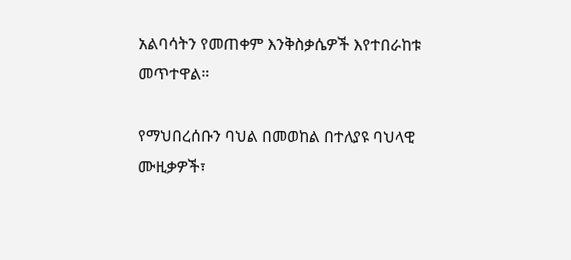አልባሳትን የመጠቀም እንቅስቃሴዎች እየተበራከቱ መጥተዋል።

የማህበረሰቡን ባህል በመወከል በተለያዩ ባህላዊ ሙዚቃዎች፣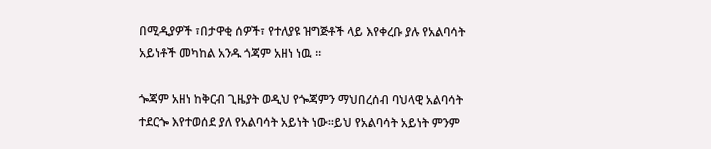በሚዲያዎች ፣በታዋቂ ሰዎች፣ የተለያዩ ዝግጅቶች ላይ እየቀረቡ ያሉ የአልባሳት አይነቶች መካከል አንዱ ጎጃም አዘነ ነዉ ።

ጐጃም አዘነ ከቅርብ ጊዜያት ወዲህ የጐጃምን ማህበረሰብ ባህላዊ አልባሳት ተደርጐ እየተወሰደ ያለ የአልባሳት አይነት ነው፡፡ይህ የአልባሳት አይነት ምንም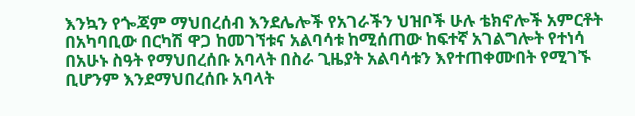እንኳን የጐጃም ማህበረሰብ እንደሌሎች የአገራችን ህዝቦች ሁሉ ቴክኖሎች አምርቶት በአካባቢው በርካሽ ዋጋ ከመገኘቱና አልባሳቱ ከሚሰጠው ከፍተኛ አገልግሎት የተነሳ በአሁኑ ስዓት የማህበረሰቡ አባላት በስራ ጊዜያት አልባሳቱን እየተጠቀሙበት የሚገኙ ቢሆንም እንደማህበረሰቡ አባላት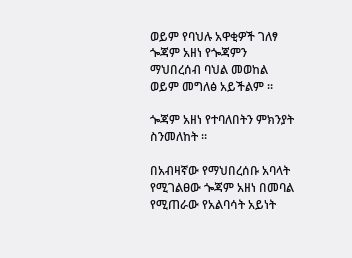ወይም የባህሉ አዋቂዎች ገለፃ ጐጃም አዘነ የጐጃምን ማህበረሰብ ባህል መወከል ወይም መግለፅ አይችልም ።

ጐጃም አዘነ የተባለበትን ምክንያት ስንመለከት ፡፡

በአብዛኛው የማህበረሰቡ አባላት የሚገልፀው ጐጃም አዘነ በመባል የሚጠራው የአልባሳት አይነት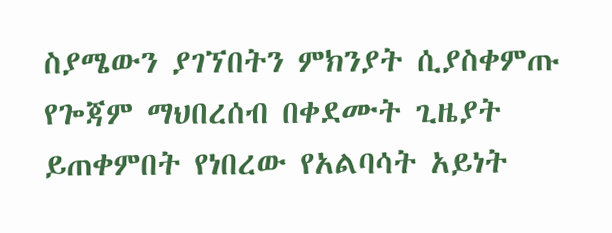ስያሜውን ያገኘበትን ምክንያት ሲያስቀምጡ የጐጃም ማህበረሰብ በቀደሙት ጊዜያት ይጠቀምበት የነበረው የአልባሳት አይነት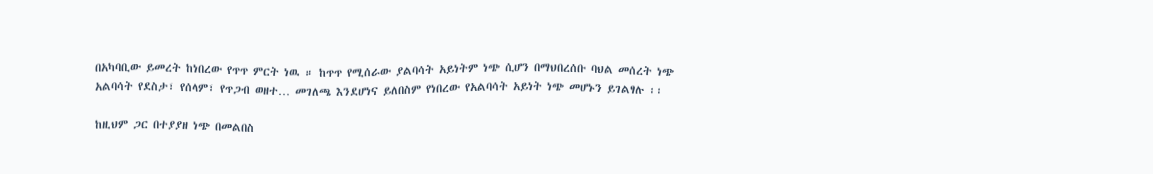በአካባቢው ይመረት ከነበረው የጥጥ ምርት ነዉ ። ከጥጥ የሚሰራው ያልባሳት አይነትም ነጭ ሲሆን በማህበረሰቡ ባህል መሰረት ነጭ አልባሳት የደስታ፣ የሰላም፣ የጥጋብ ወዘተ… መገለጫ እንደሆነና ይለበስም የነበረው የአልባሳት አይነት ነጭ መሆኑን ይገልፃሉ ፡፡

ከዚህም ጋር በተያያዘ ነጭ በመልበስ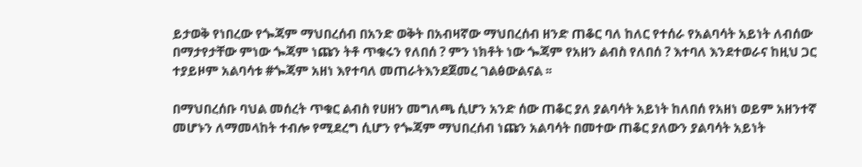ይታወቅ የነበረው የጐጃም ማህበረሰብ በአንድ ወቅት በአብዛኛው ማህበረሰብ ዘንድ ጠቆር ባለ ከለር የተሰራ የአልባሳት አይነት ለብሰው በማታየታቸው ምነው ጐጃም ነጩን ትቶ ጥቁሩን የለበሰ ? ምን ነክቶት ነው ጐጃም የአዘን ልብስ የለበሰ ? እተባለ እንደተወራና ከዚህ ጋር ተያይዞም አልባሳቱ #ጐጃም አዘነ እየተባለ መጠራትእንደጀመረ ገልፅውልናል ፡፡

በማህበረሰቡ ባህል መሰረት ጥቁር ልብስ የሀዘን መግለጫ ሲሆን አንድ ሰው ጠቆር ያለ ያልባሳት አይነት ከለበሰ የአዘነ ወይም አዘንተኛ መሆኑን ለማመላከት ተብሎ የሚደረግ ሲሆን የጐጃም ማህበረሰብ ነጩን አልባሳት በመተው ጠቆር ያለውን ያልባሳት አይነት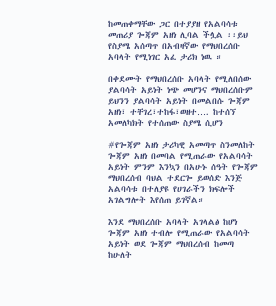ከመጠቀማቸው ጋር በተያያዘ የአልባሳቱ መጠሪያ ጐጃም አዘነ ሊባል ችሏል ፡፡ይህ የስያሜ አሰጣጥ በአብዛኛው የማህበረሰቡ አባላት የሚነገር አፈ ታሪክ ነዉ ።

በቀደሙት የማህበረሰቡ አባላት የሚለበሰው ያልባሳት አይነት ነጭ መሆንና ማህበረሰቡም ይህንን ያልባሳት አይነት በመልበሱ ጐጃም አዘነ፣ ተቸገረ፣ተከፋ፣ወዘተ…. ከተሰኘ አመለካክት የተሰጠው ስያሜ ሲሆን

#የጐጃም አዘነ ታሪካዊ አመጣጥ ስንመለከት
ጐጃም አዘነ በመባል የሚጠራው የአልባሳት አይነት ምንም እንኳን በአሁኑ ሰዓት የጐጃም ማህበረሰብ ባህል ተደርጐ ይወሰድ እንጅ አልባሳቱ በተለያዩ የሀገራችን ክፍሎች አገልግሎት እየሰጠ ይገኛል።

እንደ ማህበረሰቡ አባላት አገላልፅ ከሆነ ጐጃም አዘነ ተብሎ የሚጠራው የአልባሳት አይነት ወደ ጐጃም ማህበረሰብ ከመጣ ከሁለት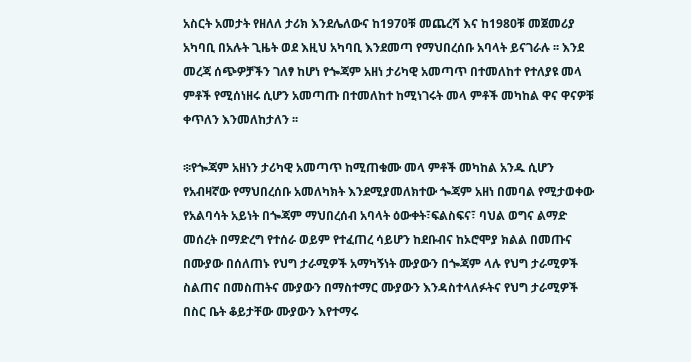አስርት አመታት የዘለለ ታሪክ እንደሌለውና ከ1970ቹ መጨረሻ እና ከ1980ቹ መጀመሪያ አካባቢ በአሉት ጊዜት ወደ እዚህ አካባቢ እንደመጣ የማህበረሰቡ አባላት ይናገራሉ ፡፡ እንደ መረጃ ሰጭዎቻችን ገለፃ ከሆነ የጐጃም አዘነ ታሪካዊ አመጣጥ በተመለከተ የተለያዩ መላ ምቶች የሚሰነዘሩ ሲሆን አመጣጡ በተመለከተ ከሚነገሩት መላ ምቶች መካከል ዋና ዋናዎቹ ቀጥለን እንመለከታለን ፡፡

፨የጐጃም አዘነን ታሪካዊ አመጣጥ ከሚጠቁሙ መላ ምቶች መካከል አንዱ ሲሆን የአብዛኛው የማህበረሰቡ አመለካክት እንደሚያመለክተው ጐጃም አዘነ በመባል የሚታወቀው የአልባሳት አይነት በጐጃም ማህበረሰብ አባላት ዕውቀት፣ፍልስፍና፣ ባህል ወግና ልማድ መሰረት በማድረግ የተሰራ ወይም የተፈጠረ ሳይሆን ከደቡብና ከኦሮሞያ ክልል በመጡና በሙያው በሰለጠኑ የህግ ታራሚዎች አማካኝነት ሙያውን በጐጃም ላሉ የህግ ታራሚዎች ስልጠና በመስጠትና ሙያውን በማስተማር ሙያውን እንዳስተላለፉትና የህግ ታራሚዎች በስር ቤት ቆይታቸው ሙያውን እየተማሩ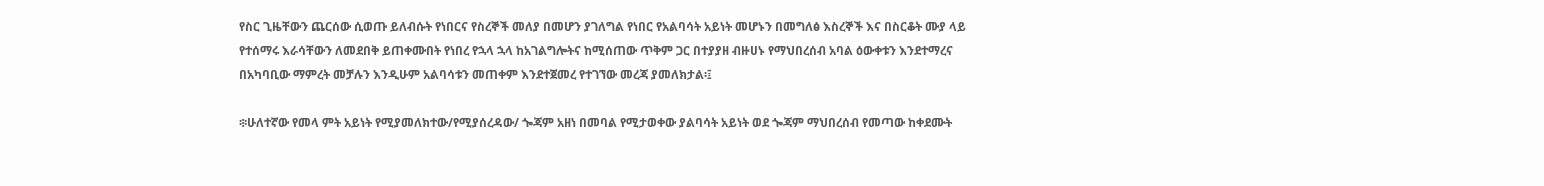የስር ጊዜቸውን ጨርሰው ሲወጡ ይለብሱት የነበርና የስረኞች መለያ በመሆን ያገለግል የነበር የአልባሳት አይነት መሆኑን በመግለፅ እስረኞች እና በስርቆት ሙያ ላይ የተሰማሩ እራሳቸውን ለመደበቅ ይጠቀሙበት የነበረ የኋላ ኋላ ከአገልግሎትና ከሚሰጠው ጥቅም ጋር በተያያዘ ብዙሀኑ የማህበረሰብ አባል ዕውቀቱን እንደተማረና በአካባቢው ማምረት መቻሉን እንዲሁም አልባሳቱን መጠቀም እንደተጀመረ የተገኘው መረጃ ያመለክታል፡፤

፨ሁለተኛው የመላ ምት አይነት የሚያመለክተው/የሚያሰረዳው/ ጐጃም አዘነ በመባል የሚታወቀው ያልባሳት አይነት ወደ ጐጃም ማህበረሰብ የመጣው ከቀደሙት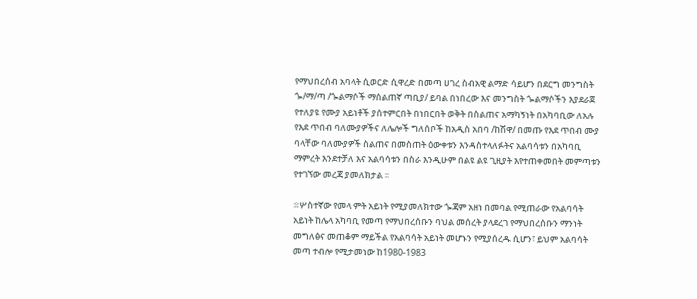የማህበረሰብ አባላት ሲወርድ ሲዋረድ በመጣ ሀገረ ስብአዊ ልማድ ሳይሆን በደርግ መንግስት ጐ/ማ/ጣ /ጐልማሶች ማሰልጠኛ ጣቢያ/ ይባል በነበረው እና መንግስት ጐልማሶችን እያደራጀ የተለያዩ የሙያ አይነቶች ያሰተምርበት በነበርበት ወቅት በስልጠና አማካኝነት በአካባቢው ለአሉ የእደ ጥበብ ባለሙያዎችና ለሌሎች ግለሰቦች ከአዲስ አበባ /ከሽዋ/ በመጡ የእደ ጥበብ ሙያ ባላቸው ባለሙያዎች ስልጠና በመስጠት ዕውቀቱን እንዳስተላለፉትና አልባሳቱን በአካባቢ ማምረት እንደተቻለ እና አልባሳቱን በስራ እንዲሁም በልዩ ልዩ ጊዚያት እየተጠቀመበት መምጣቱን የተገኘው መረጃ ያመለክታል ፡፡

፨ሦስተኛው የመላ ምት አይነት የሚያመለክተው ጐጃም አዘነ በመባል የሚጠራው የአልባሳት አይነት ከሌላ አካባቢ የመጣ የማህበረሰቡን ባህል መሰረት ያላደረገ የማህበረሰቡን ማንነት መግለፅና መጠቆም ማይችል የአልባሳት አይነት መሆኑን የሚያሰረዱ ሲሆን፣ ይህም አልባሳት መጣ ተብሎ የሚታመነው ከ1980-1983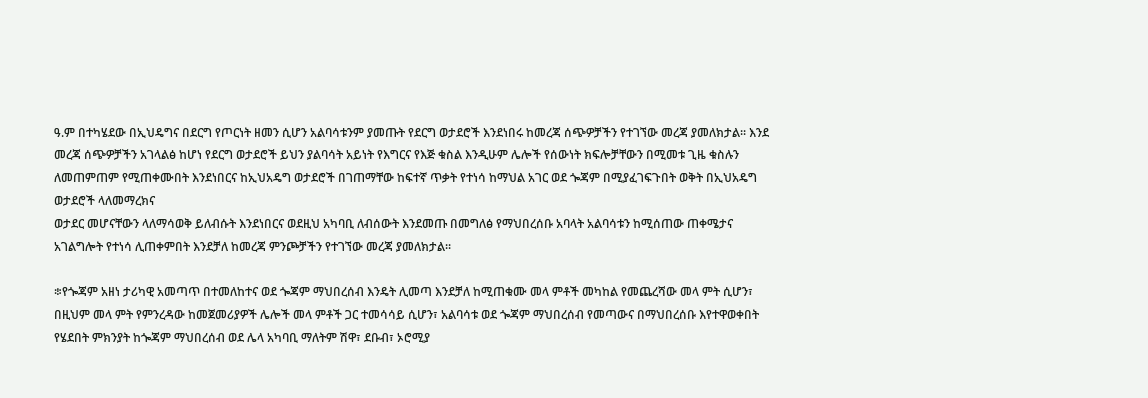ዓ.ም በተካሄደው በኢህዴግና በደርግ የጦርነት ዘመን ሲሆን አልባሳቱንም ያመጡት የደርግ ወታደሮች እንደነበሩ ከመረጃ ሰጭዎቻችን የተገኘው መረጃ ያመለክታል፡፡ እንደ መረጃ ሰጭዎቻችን አገላልፅ ከሆነ የደርግ ወታደሮች ይህን ያልባሳት አይነት የእግርና የእጅ ቁስል እንዲሁም ሌሎች የሰውነት ክፍሎቻቸውን በሚመቱ ጊዜ ቁስሉን ለመጠምጠም የሚጠቀሙበት እንደነበርና ከኢህአዴግ ወታደሮች በገጠማቸው ከፍተኛ ጥቃት የተነሳ ከማህል አገር ወደ ጐጃም በሚያፈገፍጉበት ወቅት በኢህአዴግ ወታደሮች ላለመማረክና
ወታደር መሆናቸውን ላለማሳወቅ ይለብሱት እንደነበርና ወደዚህ አካባቢ ለብሰውት እንደመጡ በመግለፅ የማህበረሰቡ አባላት አልባሳቱን ከሚሰጠው ጠቀሜታና አገልግሎት የተነሳ ሊጠቀምበት እንደቻለ ከመረጃ ምንጮቻችን የተገኘው መረጃ ያመለክታል፡፡

፨የጐጃም አዘነ ታሪካዊ አመጣጥ በተመለከተና ወደ ጐጃም ማህበረሰብ እንዴት ሊመጣ እንደቻለ ከሚጠቁሙ መላ ምቶች መካከል የመጨረሻው መላ ምት ሲሆን፣ በዚህም መላ ምት የምንረዳው ከመጀመሪያዎች ሌሎች መላ ምቶች ጋር ተመሳሳይ ሲሆን፣ አልባሳቱ ወደ ጐጃም ማህበረሰብ የመጣውና በማህበረሰቡ እየተዋወቀበት የሄደበት ምክንያት ከጐጃም ማህበረሰብ ወደ ሌላ አካባቢ ማለትም ሽዋ፣ ደቡብ፣ ኦሮሚያ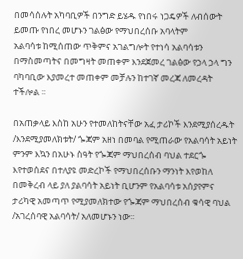በመሳሰሉት አካባቢዎች በንግድ ይሄዱ የነበሩ ነጋዴዎች ለብሰውት ይመጡ የነበረ መሆኑን ገልፅው የማህበረሰቡ አባላትም
አልባሳቱ ከሚሰጠው ጥቅምና አገልግሎት የተነሳ አልባሳቱን በማስመጣትና በመግዛት መጠቀም እንደጀመረ ገልፅው የኃላ ኃላ ግን ባካባቢው እያመረተ መጠቀም መቻሉን ከተገኛ መረጃ ለመረዳት ተችሎል ፡፡

በአጠቃላይ እስከ አሁን የተመለከትናቸው አፈ ታሪኮች እንደሚያሰረዱት /እንደሚያመለክቱት/ ጐጃም አዘነ በመባል የሚጠራው የአልባሳት አይነት ምንም እኳን በአሁኑ ስዓት የጐጃም ማህበረሰብ ባህል ተደርጐ እየተወሰደና በተለያዩ መድረኮች የማህበረሰቡን ማንነት እየወከለ በመቅረብ ላይ ያለ ያልባሳት አይነት ቢሆንም የአልባሳቱ አሰያየምና ታሪካዊ አመጣጥ የሚያመለክተው የጐጃም ማህበረሰብ ቁሳዊ ባህል /አገረሰባዊ አልባሳት/ አለመሆኑን ነው፡፡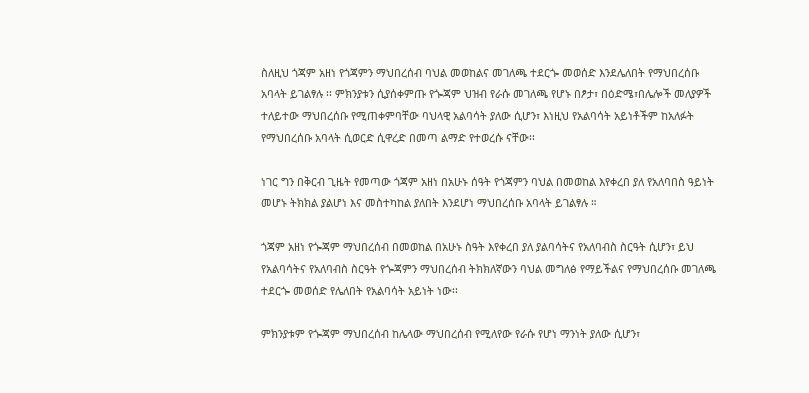ስለዚህ ጎጃም አዘነ የጎጃምን ማህበረሰብ ባህል መወከልና መገለጫ ተደርጐ መወሰድ እንደሌለበት የማህበረሰቡ አባላት ይገልፃሉ ፡፡ ምክንያቱን ሲያሰቀምጡ የጐጃም ህዝብ የራሱ መገለጫ የሆኑ በፆታ፣ በዕድሜ፣በሌሎች መለያዎች ተለይተው ማህበረሰቡ የሚጠቀምባቸው ባህላዊ አልባሳት ያለው ሲሆን፣ እነዚህ የአልባሳት አይነቶችም ከአለፉት የማህበረሰቡ አባላት ሲወርድ ሲዋረድ በመጣ ልማድ የተወረሱ ናቸው፡፡

ነገር ግን በቅርብ ጊዜት የመጣው ጎጃም አዘነ በአሁኑ ሰዓት የጎጃምን ባህል በመወከል እየቀረበ ያለ የአለባበስ ዓይነት መሆኑ ትክክል ያልሆነ እና መስተካከል ያለበት እንደሆነ ማህበረሰቡ አባላት ይገልፃሉ ።

ጎጃም አዘነ የጐጃም ማህበረሰብ በመወከል በአሁኑ ስዓት እየቀረበ ያለ ያልባሳትና የአለባብስ ስርዓት ሲሆን፣ ይህ የአልባሳትና የአለባብስ ስርዓት የጐጃምን ማህበረሰብ ትክክለኛውን ባህል መግለፅ የማይችልና የማህበረሰቡ መገለጫ ተደርጐ መወሰድ የሌለበት የአልባሳት አይነት ነው፡፡

ምክንያቱም የጐጃም ማህበረሰብ ከሌላው ማህበረሰብ የሚለየው የራሱ የሆነ ማንነት ያለው ሲሆን፣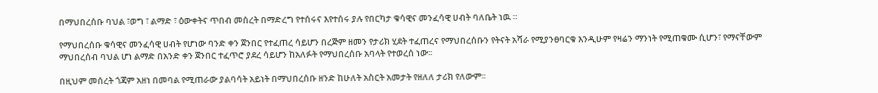በማህበረሰቡ ባህል ፣ወግ ፣ ልማድ ፣ ዕውቀትና ጥበብ መሰረት በማድረግ የተሰሩና እየተሰሩ ያሉ የበርካታ ቁሳዊና መንፈሳዊ ሀብት ባለቤት ነዉ ።

የማህበረሰቡ ቁሳዊና መንፈሳዊ ሀብት የሆነው ባንድ ቀን ጀንበር የተፈጠረ ሳይሆን በረጅም ዘመን የታሪክ ሂደት ተፈጠረና የማህበረሰቡን የትናት አሻራ የሚያንፀባርቁ እንዲሁም የዛሬን ማንነት የሚጠቁሙ ሲሆን፣ የማናቸውም ማህበረሰብ ባህል ሆነ ልማድ በአንድ ቀን ጀንበር ተፈጥሮ ያደረ ሳይሆን ከአለፉት የማህበረሰቡ አባላት የተወረሰ ነው፡፡

በዚህም መሰረት ጎጃም አዘነ በመባል የሚጠራው ያልባሳት አይነት በማህበረሰቡ ዘንድ ከሁለት አስርት አመታት የዘለለ ታሪክ የለውም፡፡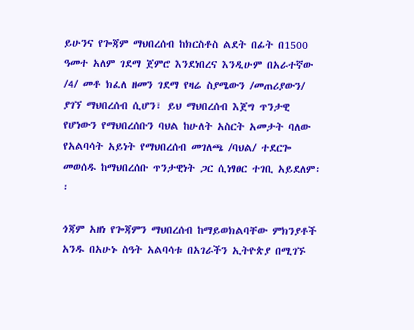ይሁንና የጐጃም ማህበረሰብ ከክርስቶስ ልደት በፊት በ1500 ዓመተ አለም ገደማ ጀምሮ እንደነበረና እንዲሁም በአራተኛው /4/ መቶ ክፈለ ዘመን ገደማ የዛሬ ስያሜውን /መጠሪያውን/ ያገኘ ማህበረሰብ ሲሆን፣ ይህ ማህበረሰብ እጀግ ጥንታዊ የሆነውን የማህበረሰቡን ባህል ከሁለት አስርት አመታት ባለው የአልባሳት አይነት የማህበረሰብ መገለጫ /ባህል/ ተደርጐ መወሰዱ ከማህበረሰቡ ጥንታዊነት ጋር ሲነፃፀር ተገቢ አይደለም፡፡

ጎጃም አዘነ የጐጃምን ማህበረሰብ ከማይወክልባቸው ምክንያቶች አንዱ በአሁኑ ስዓት አልባሳቱ በአገራችን ኢትዮጵያ በሚገኙ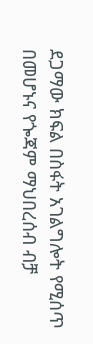ደጋማው ክፍል በስፋት አገልግሎት የሚሰጥ በመሆኑና የጐጃም ማህበረሰብ ብቻ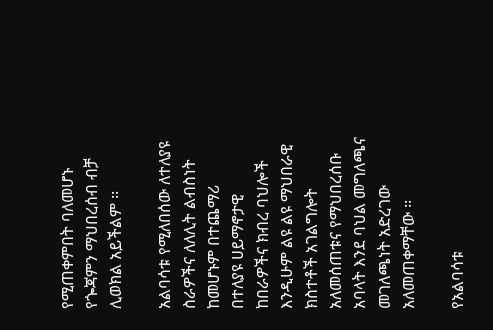የሚጠቀምበት ባለመሆኑ የጐጃምን ማህበረሰብ ብቻ ሊወክል አይችልም ፡፡

አልባሳቱ የሚለበሰው ለተለያዩ ስራዎችና ለለሊት ልብስነት ከመሆኑም በተጨማሪ በተለያዩ ሀይማኖታዊ ከበራዎችና ክብረ ባህሎች እንዲሁም ልዩ ልዩ ማህበራዊ ክስተቶች አገልግሎት አለመሰጠቱና የማህበረሰቡ አባላት እንደ ባህል መግለጫና መገለጫነት አድረገው አለመጠቀማቸው ፡፡

የአልባሳቱ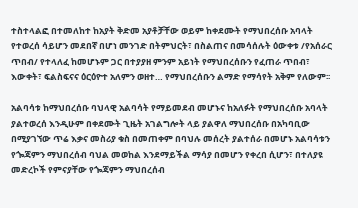ተስተላልፎ በተመለከተ ከአያት ቅድመ አያቶቻቸው ወይም ከቀደሙት የማህበረሰቡ አባላት የተወረሰ ሳይሆን መደበኛ በሆነ መንገድ በትምህርት፣ በስልጠና በመሳሰሉት ዕውቀቱ /የአሰራር ጥበብ/ የተላለፈ ከመሆኑም ጋር በተያያዘ ምንም አይነት የማህበረሰቡን የፈጠራ ጥበብ፣ እውቀት፣ ፍልስፍናና ዕርዕዮተ አለምን ወዘተ… የማህበረሰቡን ልማድ የማሳየት አቅም የለውም፡፡

አልባሳቱ ከማህበረሰቡ ባህላዊ አልባሳት የማይመደብ መሆኑና ከአለፉት የማህበረሰቡ አባላት ያልተወረሰ እንዲሁም በቀደሙት ጊዜት አገልግሎት ላይ ያልዋለ ማህበረሰቡ በአካባቢው በሚያገኘው ጥሬ እቃና መስሪያ ቁስ በመጠቀም በባህሉ መሰረት ያልተሰራ በመሆኑ አልባሳቱን የጐጃምን ማህበረሰብ ባህል መወከል እንደማይችል ማሳያ በመሆን የቀረበ ሲሆን፣ በተለያዩ መድረኮች የምናያቸው የጐጃምን ማህበረሰብ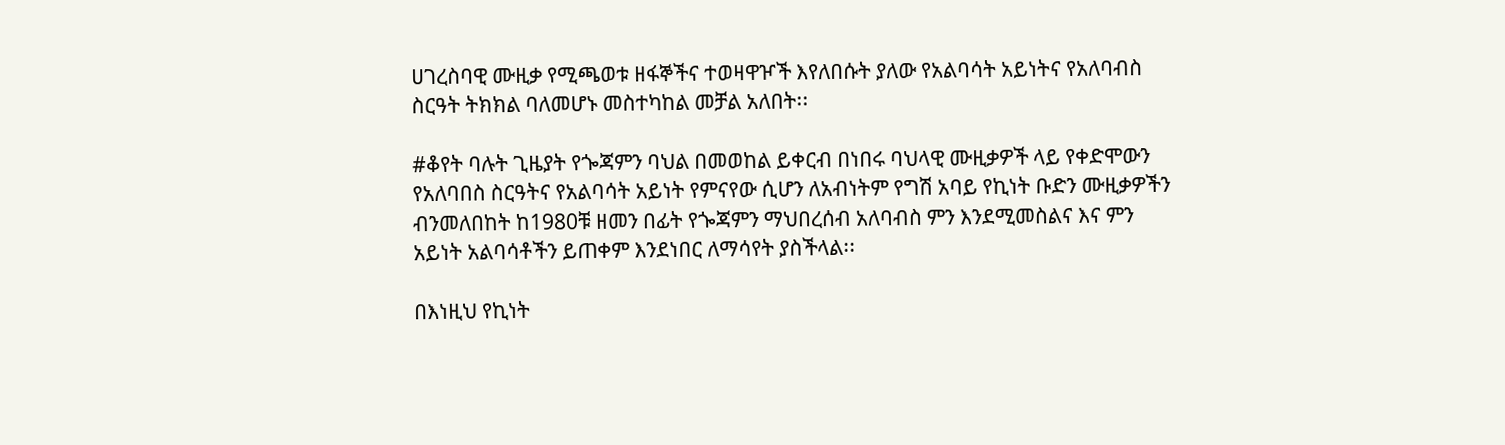ሀገረስባዊ ሙዚቃ የሚጫወቱ ዘፋኞችና ተወዛዋዦች እየለበሱት ያለው የአልባሳት አይነትና የአለባብስ ስርዓት ትክክል ባለመሆኑ መስተካከል መቻል አለበት፡፡

#ቆየት ባሉት ጊዜያት የጐጃምን ባህል በመወከል ይቀርብ በነበሩ ባህላዊ ሙዚቃዎች ላይ የቀድሞውን የአለባበስ ስርዓትና የአልባሳት አይነት የምናየው ሲሆን ለአብነትም የግሽ አባይ የኪነት ቡድን ሙዚቃዎችን ብንመለበከት ከ1980ቹ ዘመን በፊት የጐጃምን ማህበረሰብ አለባብስ ምን እንደሚመስልና እና ምን አይነት አልባሳቶችን ይጠቀም እንደነበር ለማሳየት ያስችላል፡፡

በእነዚህ የኪነት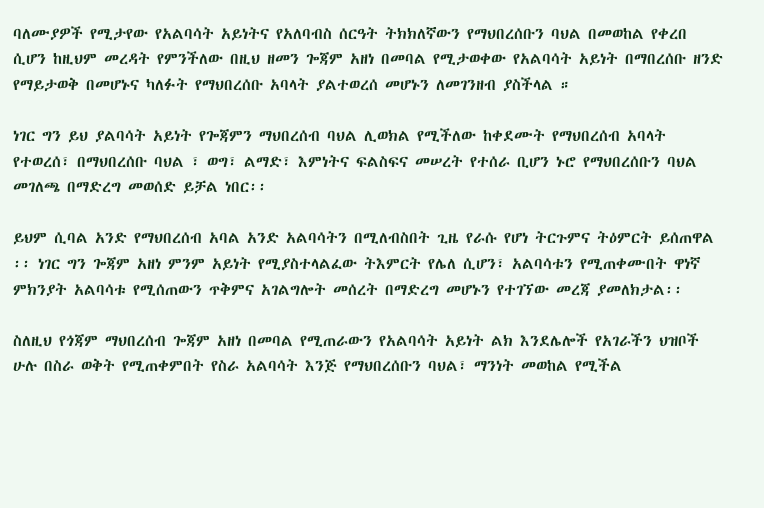ባለሙያዎች የሚታየው የአልባሳት አይነትና የአለባብስ ሰርዓት ትክክለኛውን የማህበረሰቡን ባህል በመወከል የቀረበ ሲሆን ከዚህም መረዳት የምንችለው በዚህ ዘመን ጐጃም አዘነ በመባል የሚታወቀው የአልባሳት አይነት በማበረሰቡ ዘንድ የማይታወቅ በመሆኑና ካለፉት የማህበረሰቡ አባላት ያልተወረሰ መሆኑን ለመገንዘብ ያስችላል ።

ነገር ግን ይህ ያልባሳት አይነት የጐጃምን ማህበረሰብ ባህል ሊወክል የሚችለው ከቀደሙት የማህበረሰብ አባላት የተወረሰ፣ በማህበረሰቡ ባህል ፣ ወግ፣ ልማድ፣ እምነትና ፍልስፍና መሠረት የተሰራ ቢሆን ኑሮ የማህበረሰቡን ባህል መገለጫ በማድረግ መወሰድ ይቻል ነበር፡፡

ይህም ሲባል አንድ የማህበረሰብ አባል አንድ አልባሳትን በሚለብስበት ጊዜ የራሱ የሆነ ትርጉምና ትዕምርት ይሰጠዋል ፡፡ ነገር ግን ጐጃም አዘነ ምንም አይነት የሚያስተላልፈው ትእምርት የሌለ ሲሆን፣ አልባሳቱን የሚጠቀሙበት ዋነኛ ምክንያት አልባሳቱ የሚሰጠውን ጥቅምና አገልግሎት መሰረት በማድረግ መሆኑን የተገኘው መረጃ ያመለክታል፡፡

ስለዚህ የጎጃም ማህበረሰብ ጐጃም አዘነ በመባል የሚጠራውን የአልባሳት አይነት ልክ እንደሌሎች የአገራችን ህዝቦች ሁሉ በስራ ወቅት የሚጠቀምበት የስራ አልባሳት እንጅ የማህበረሰቡን ባህል፣ ማንነት መወከል የሚችል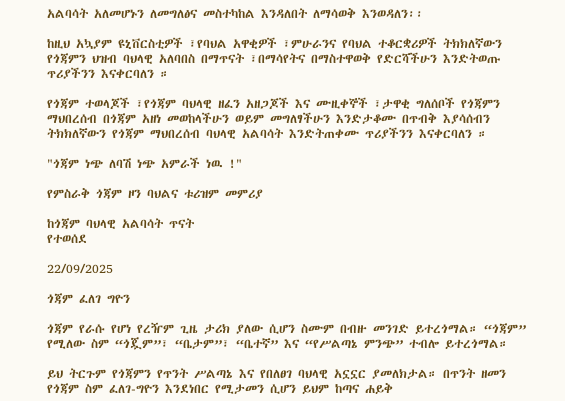አልባሳት አለመሆኑን ለመግለፅና መስተካከል እንዳለበት ለማሳወቅ እንወዳለን፡፡

ከዚህ አኳያም ዩኒቨርስቲዎች ፣የባህል አዋቂዎች ፣ምሁራንና የባህል ተቆርቋሪዎች ትክክለኛውን የጎጃምን ህዝብ ባህላዊ አለባበስ በማጥናት ፣በማሳየትና በማስተዋወቅ የድርሻችሁን እንድትወጡ ጥሪያችንን እናቀርባለን ።

የጎጃም ተወላጆች ፣የጎጃም ባህላዊ ዘፈን አዘጋጆች እና ሙዚቀኞች ፣ታዋቂ ግለሰቦች የጎጃምን ማህበረሰብ በጎጃም አዘነ መወከላችሁን ወይም መግለፃችሁን እንድታቆሙ በጥብቅ እያሳሰብን ትክክለኛውን የጎጃም ማህበረሰብ ባህላዊ አልባሳት እንድትጠቀሙ ጥሪያችንን እናቀርባለን ።

"ጎጃም ነጭ ለባሽ ነጭ አምራች ነዉ !"

የምስራቅ ጎጃም ዞን ባህልና ቱሪዝም መምሪያ

ከጎጃም ባህላዊ አልባሳት ጥናት
የተወሰደ

22/09/2025

ጎጃም ፈለገ ግዮን

ጎጃም የራሱ የሆነ የረዥም ጊዜ ታሪክ ያለው ሲሆን ስሙም በብዙ መንገድ ይተረጎማል። “ጎጃም” የሚለው ስም “ጎጇም”፣ “ቤታም”፣ “ቤተኛ” እና “የሥልጣኔ ምንጭ” ተብሎ ይተረጎማል።

ይህ ትርጉም የጎጃምን የጥንት ሥልጣኔ እና የበለፀገ ባህላዊ አኗኗር ያመለክታል። በጥንት ዘመን የጎጃም ስም ፈለገ-ግዮን እንደነበር የሚታመን ሲሆን ይህም ከጣና ሐይቅ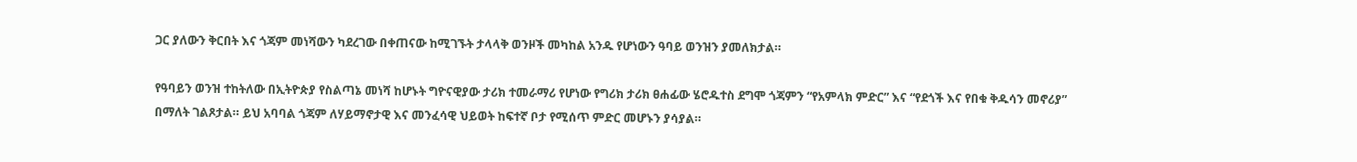ጋር ያለውን ቅርበት እና ጎጃም መነሻውን ካደረገው በቀጠናው ከሚገኙት ታላላቅ ወንዞች መካከል አንዱ የሆነውን ዓባይ ወንዝን ያመለክታል።

የዓባይን ወንዝ ተከትለው በኢትዮጵያ የስልጣኔ መነሻ ከሆኑት ግዮናዊያው ታሪክ ተመራማሪ የሆነው የግሪክ ታሪክ ፀሐፊው ሄሮዱተስ ደግሞ ጎጃምን “የአምላክ ምድር” እና “የደጎች እና የበቁ ቅዱሳን መኖሪያ” በማለት ገልጾታል። ይህ አባባል ጎጃም ለሃይማኖታዊ እና መንፈሳዊ ህይወት ከፍተኛ ቦታ የሚሰጥ ምድር መሆኑን ያሳያል።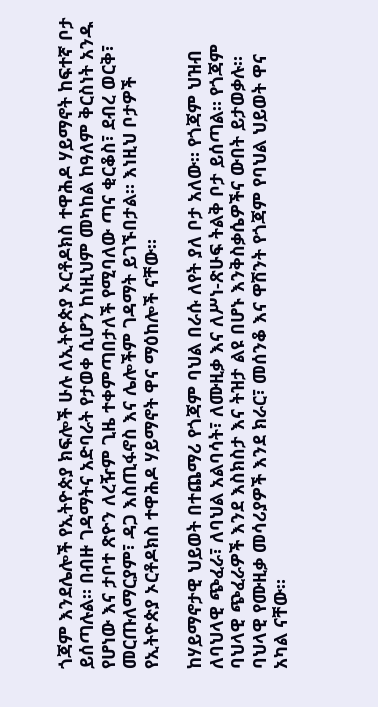ጎጃም እንደሌሎች የኢትዮጵያ ክፍሎች ሁሉ ለኢትዮጵያ ኦርቶዶክስ ተዋሕዶ ሃይማኖት ከፍተኛ ቦታ ይሰጣሉል። በብዙ ገዳማትና አድባራት የታወቀ ሲሆን ከነዚህም መካከል ከዓለም ቅርስነት አንዱ የሆነው እና ታቦተ ጽዮን ለረዥም ጊዜ ተቀምጣበታለች የሚባለው ጣና ቂርቆስ፣ ደብረ ወርቅ፣ መርጡለማርያም፣ ዳጋ እስጢፋኖስ እና ሌሎችም ገዳማት ይገኙበታል። እነዚህ ቦታዎች የኢትዮጵያ ኦርቶዶክስ ተዋሕዶ ሃይማኖት ዋና ማዕከሎች ናቸው።

ከሃይማኖታዊ ህይወት በተጨማሪ የጎጃም ባህል በራሱ ለየት ያለ ቦታ አለው። የጎጃም ህዝብ ለባህላዊ ጭፈራ፣ ለባህል አልባሳት፣ ለሙዚቃ እና ለሥነ-ጽሁፍ ትልቅ ቦታ ይሰጣል። የጎጃም ባህላዊ ጭፈራዎች እንደ እስክስታ እና ትዝታ ልዩ በሆኑ እንቅስቃሴዎችና ውበት ይታወቃሉ። ባህላዊ የሙዚቃ መሳሪያዎች እንደ ክራር፣ መሰንቆ እና ዋሽንት የጎጃም የባህል ህይወት ዋና አካል ናቸው።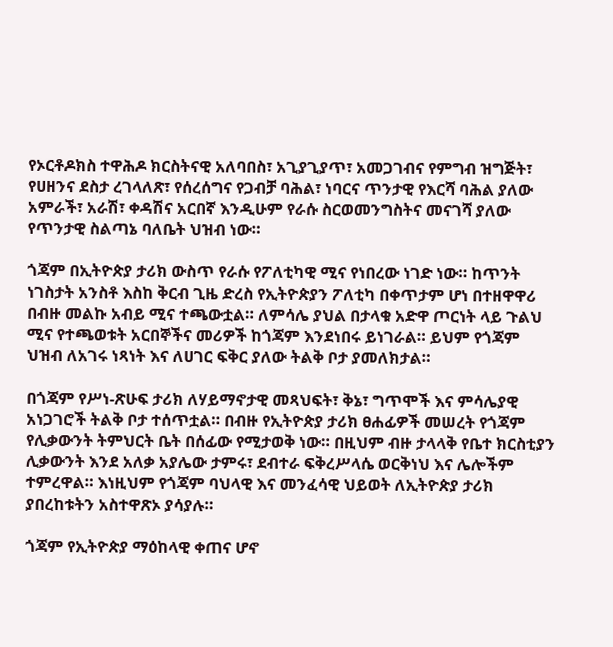የኦርቶዶክስ ተዋሕዶ ክርስትናዊ አለባበስ፣ አጊያጊያጥ፣ አመጋገብና የምግብ ዝግጅት፣ የሀዘንና ደስታ ረገላለጽ፣ የሰረሰግና የጋብቻ ባሕል፣ ነባርና ጥንታዊ የእርሻ ባሕል ያለው አምራች፣ አራሽ፣ ቀዳሽና አርበኛ እንዲሁም የራሱ ስርወመንግስትና መናገሻ ያለው የጥንታዊ ስልጣኔ ባለቤት ህዝብ ነው።

ጎጃም በኢትዮጵያ ታሪክ ውስጥ የራሱ የፖለቲካዊ ሚና የነበረው ነገድ ነው። ከጥንት ነገስታት አንስቶ እስከ ቅርብ ጊዜ ድረስ የኢትዮጵያን ፖለቲካ በቀጥታም ሆነ በተዘዋዋሪ በብዙ መልኩ አብይ ሚና ተጫውቷል። ለምሳሌ ያህል በታላቁ አድዋ ጦርነት ላይ ጉልህ ሚና የተጫወቱት አርበኞችና መሪዎች ከጎጃም እንደነበሩ ይነገራል። ይህም የጎጃም ህዝብ ለአገሩ ነጻነት እና ለሀገር ፍቅር ያለው ትልቅ ቦታ ያመለክታል።

በጎጃም የሥነ-ጽሁፍ ታሪክ ለሃይማኖታዊ መጻህፍት፣ ቅኔ፣ ግጥሞች እና ምሳሌያዊ አነጋገሮች ትልቅ ቦታ ተሰጥቷል። በብዙ የኢትዮጵያ ታሪክ ፀሐፊዎች መሠረት የጎጃም የሊቃውንት ትምህርት ቤት በሰፊው የሚታወቅ ነው። በዚህም ብዙ ታላላቅ የቤተ ክርስቲያን ሊቃውንት እንደ አለቃ አያሌው ታምሩ፣ ደብተራ ፍቅረሥላሴ ወርቅነህ እና ሌሎችም ተምረዋል። እነዚህም የጎጃም ባህላዊ እና መንፈሳዊ ህይወት ለኢትዮጵያ ታሪክ ያበረከቱትን አስተዋጽኦ ያሳያሉ።

ጎጃም የኢትዮጵያ ማዕከላዊ ቀጠና ሆኖ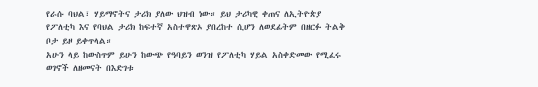የራሱ ባህል፣ ሃይማኖትና ታሪክ ያለው ህዝብ ነው። ይህ ታሪካዊ ቀጠና ለኢትዮጵያ የፖለቲካ እና የባህል ታሪክ ከፍተኛ አስተዋጽኦ ያበረከተ ሲሆን ለወደፊትም በዘርፉ ትልቅ ቦታ ይዞ ይቀጥላል።
አሁን ላይ ከውስጥም ይሁን ከውጭ የዓባይን ወንዝ የፖለቲካ ሃይል አስቀድመው የሚፈሩ ወገኖች ለዘመናት በእድገቱ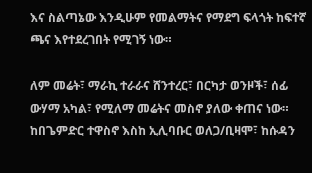እና ስልጣኔው እንዲሁም የመልማትና የማደግ ፍላጎት ከፍተኛ ጫና እየተደረገበት የሚገኝ ነው።

ለም መሬት፣ ማራኪ ተራራና ሸንተረር፣ በርካታ ወንዞች፣ ሰፊ ውሃማ አካል፣ የሚለማ መሬትና መስኖ ያለው ቀጠና ነው። ከበጌምድር ተዋስኖ እስከ ኢሊባቡር ወለጋ/ቢዛሞ፣ ከሱዳን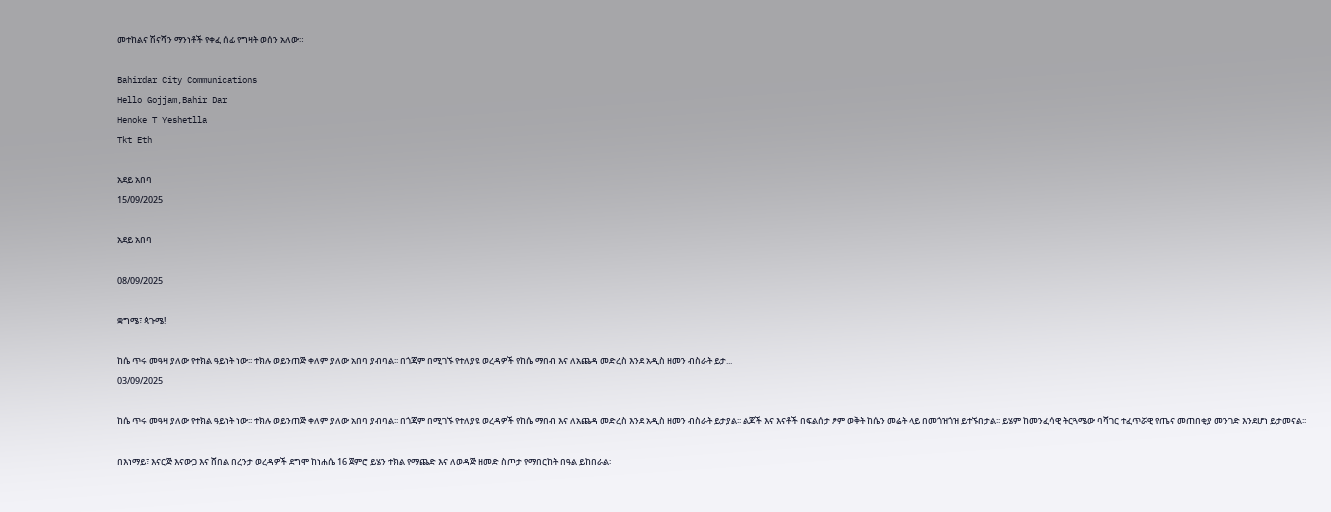መተከልና ሽናሻን ማንነቶች የቀፈ ሰፊ የግዛት ወሰን አለው።

Bahirdar City Communications
Hello Gojjam,Bahir Dar
Henoke T Yeshetlla
Tkt Eth

አደይ አበባ
15/09/2025

አደይ አበባ

08/09/2025

ቋግሜ፣ ጳጉሜ!

ከሴ ጥሩ መዓዛ ያለው የተክል ዓይነት ነው፡፡ ተክሉ ወይንጠጅ ቀለም ያለው አበባ ያብባል፡፡ በጎጃም በሚገኙ የተለያዩ ወረዳዎች የከሴ ማበብ እና ለአጨዳ መድረስ እንደ አዲስ ዘመን ብስራት ይታ...
03/09/2025

ከሴ ጥሩ መዓዛ ያለው የተክል ዓይነት ነው፡፡ ተክሉ ወይንጠጅ ቀለም ያለው አበባ ያብባል፡፡ በጎጃም በሚገኙ የተለያዩ ወረዳዎች የከሴ ማበብ እና ለአጨዳ መድረስ እንደ አዲስ ዘመን ብስራት ይታያል፡፡ ልጆች እና እናቶች በፍልሰታ ፆም ወቅት ከሴን መሬት ላይ በመጎዝጎዝ ይተኙበታል፡፡ ይሄም ከመንፈሳዊ ትርጓሜው ባሻገር ተፈጥሯዊ የጤና መጠበቂያ መንገድ እንደሆነ ይታመናል፡፡

በእነማይ፣ እናርጅ እናውጋ እና ሸበል በረንታ ወረዳዎች ደግሞ ከነሐሴ 16 ጀምሮ ይሄን ተክል የማጨድ እና ለወዳጅ ዘመድ ስጦታ የማበርከት በዓል ይከበራል፡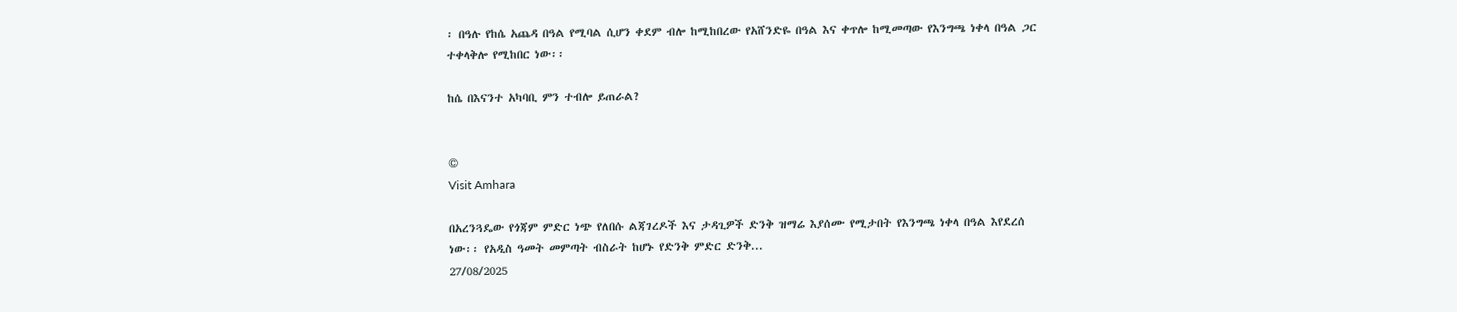፡ በዓሉ የከሴ አጨዳ በዓል የሚባል ሲሆን ቀደም ብሎ ከሚከበረው የአሸንድዬ በዓል እና ቀጥሎ ከሚመጣው የእንግጫ ነቀላ በዓል ጋር ተቀላቅሎ የሚከበር ነው፡፡

ከሴ በእናንተ አካባቢ ምን ተብሎ ይጠራል?


©
Visit Amhara

በአረንጓዴው የጎጃም ምድር ነጭ የለበሱ ልጃገረዶች እና ታዳጊዎች ድንቅ ዝማሬ እያሰሙ የሚታበት የእንግጫ ነቀላ በዓል እየደረሰ ነው፡፡ የአዲስ ዓመት መምጣት ብስራት ከሆኑ የድንቅ ምድር ድንቅ...
27/08/2025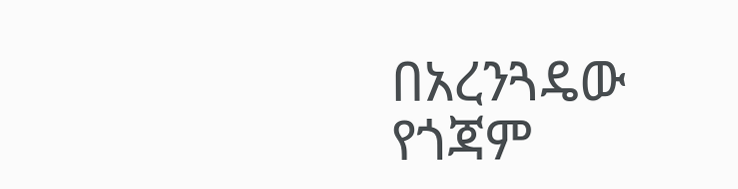በአረንጓዴው የጎጃም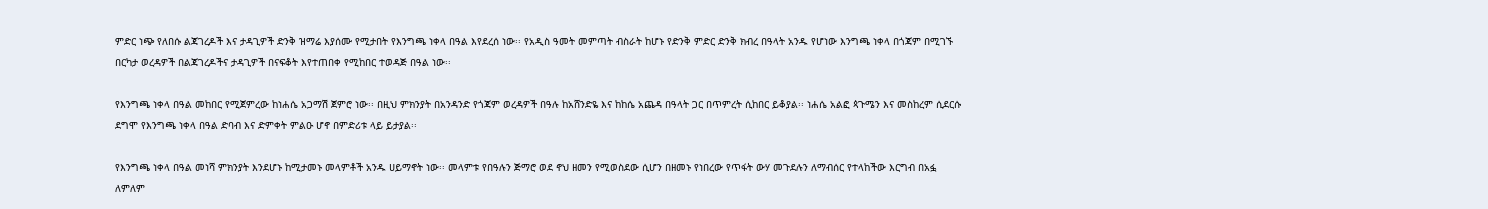ምድር ነጭ የለበሱ ልጃገረዶች እና ታዳጊዎች ድንቅ ዝማሬ እያሰሙ የሚታበት የእንግጫ ነቀላ በዓል እየደረሰ ነው፡፡ የአዲስ ዓመት መምጣት ብስራት ከሆኑ የድንቅ ምድር ድንቅ ክብረ በዓላት አንዱ የሆነው እንግጫ ነቀላ በጎጃም በሚገኙ በርካታ ወረዳዎች በልጃገረዶችና ታዳጊዎች በናፍቆት እየተጠበቀ የሚከበር ተወዳጅ በዓል ነው፡፡

የእንግጫ ነቀላ በዓል መከበር የሚጀምረው ከነሐሴ አጋማሽ ጀምሮ ነው፡፡ በዚህ ምክንያት በአንዳንድ የጎጃም ወረዳዎች በዓሉ ከአሸንድዬ እና ከከሴ አጨዳ በዓላት ጋር በጥምረት ሲከበር ይቆያል፡፡ ነሐሴ አልፎ ጳጉሜን እና መስከረም ሲደርሱ ደግሞ የእንግጫ ነቀላ በዓል ድባብ እና ድምቀት ምልዑ ሆኖ በምድሪቱ ላይ ይታያል፡፡

የእንግጫ ነቀላ በዓል መነሻ ምክንያት እንደሆኑ ከሚታመኑ መላምቶች አንዱ ሀይማኖት ነው፡፡ መላምቱ የበዓሉን ጅማሮ ወደ ኖህ ዘመን የሚወስደው ሲሆን በዘመኑ የነበረው የጥፋት ውሃ መጉደሉን ለማብሰር የተላከችው እርግብ በአፏ ለምለም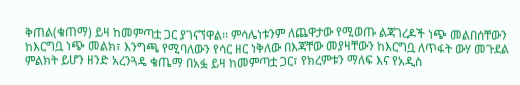ቅጠል(ቄጠማ) ይዛ ከመምጣቷ ጋር ያገናኘዋል፡፡ ምሳሌነቱንም ለጨዋታው የሚወጡ ልጃገረዶች ነጭ መልበሰቸውን ከእርግቧ ነጭ መልክ፣ እንግጫ የሚባለውን የሳር ዘር ነቅለው በእጃቸው መያዛቸውን ከእርግቧ ለጥፋት ውሃ መጉደል ምልክት ይሆን ዘንድ አረንጓዴ ቄጤማ በአፏ ይዛ ከመምጣቷ ጋር፣ የክረምቱን ማለፍ እና የአዲስ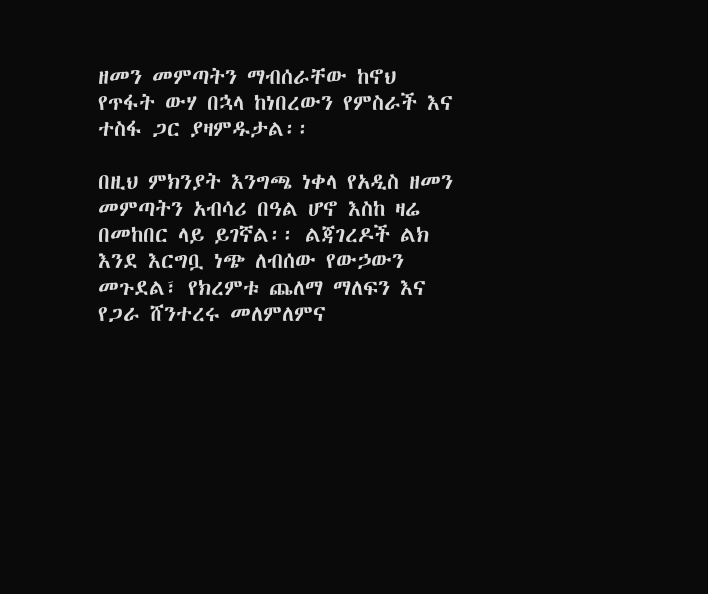ዘመን መምጣትን ማብሰራቸው ከኖህ የጥፋት ውሃ በኋላ ከነበረውን የምስራች እና ተስፋ ጋር ያዛምዱታል፡፡

በዚህ ምክንያት እንግጫ ነቀላ የአዲስ ዘመን መምጣትን አብሳሪ በዓል ሆኖ እስከ ዛሬ በመከበር ላይ ይገኛል፡፡ ልጃገረዶች ልክ እንደ እርግቧ ነጭ ለብሰው የውኃውን መጉደል፣ የክረምቱ ጨለማ ማለፍን እና የጋራ ሸንተረሩ መለምለምና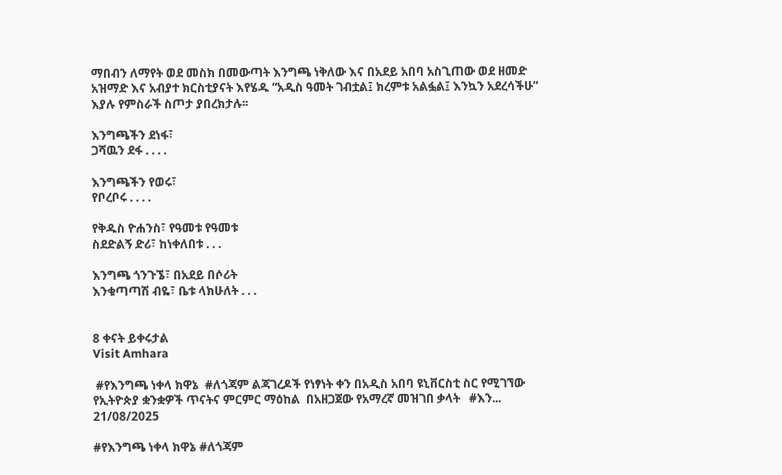ማበብን ለማየት ወደ መስክ በመውጣት እንግጫ ነቅለው እና በአደይ አበባ አስጊጠው ወደ ዘመድ አዝማድ እና አብያተ ክርስቲያናት እየሄዱ “አዲስ ዓመት ገብቷል፤ ክረምቱ አልፏል፤ እንኳን አደረሳችሁ” እያሉ የምስራች ስጦታ ያበረክታሉ፡፡

እንግጫችን ደነፋ፣
ጋሻዉን ደፋ . . . .

እንግጫችን የወሩ፣
የቦረቦሩ . . . .

የቅዱስ ዮሐንስ፣ የዓመቱ የዓመቱ
ስደድልኝ ድሪ፣ ከነቀለበቱ . . .

እንግጫ ጎንጉኜ፣ በአደይ በሶሪት
እንቁጣጣሽ ብዬ፣ ቤቱ ላክሁለት . . .


8 ቀናት ይቀሩታል
Visit Amhara

 #የእንግጫ ነቀላ ክዋኔ  #ለጎጃም ልጃገረዶች የነፃነት ቀን በአዲስ አበባ ዩኒቨርስቲ ስር የሚገኘው የኢትዮጵያ ቋንቋዎች ጥናትና ምርምር ማዕከል  በአዘጋጀው የአማረኛ መዝገበ ቃላት   #እን...
21/08/2025

#የእንግጫ ነቀላ ክዋኔ #ለጎጃም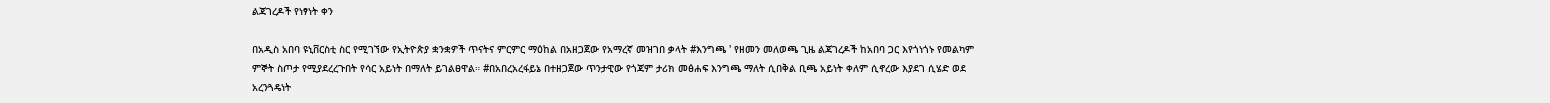ልጃገረዶች የነፃነት ቀን

በአዲስ አበባ ዩኒቨርስቲ ስር የሚገኘው የኢትዮጵያ ቋንቋዎች ጥናትና ምርምር ማዕከል በአዘጋጀው የአማረኛ መዝገበ ቃላት #እንግጫ ' የዘመን መለወጫ ጊዜ ልጃገረዶች ከአበባ ጋር እየጎነጎኑ የመልካም ምኞት ስጦታ የሚያደረረጉበት የሳር አይነት በማለት ይገልፀዋል። #በአበረአረፋይኔ በተዘጋጀው ጥንታዊው የጎጃም ታሪክ መፅሐፍ እንግጫ ማለት ሲበቅል ቢጫ አይነት ቀለም ሲኖረው እያደገ ሲሄድ ወደ አረንጓዴነት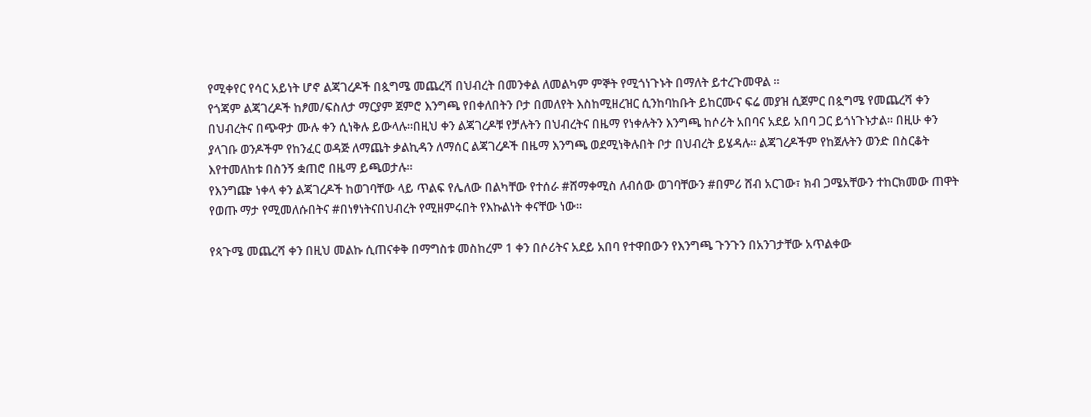የሚቀየር የሳር አይነት ሆኖ ልጃገረዶች በጷግሜ መጨረሻ በህብረት በመንቀል ለመልካም ምኞት የሚጎነጉኑት በማለት ይተረጉመዋል ።
የጎጃም ልጃገረዶች ከፆመ/ፍስለታ ማርያም ጀምሮ እንግጫ የበቀለበትን ቦታ በመለየት እስከሚዘረዝር ሲንከባከቡት ይከርሙና ፍሬ መያዝ ሲጀምር በጷግሜ የመጨረሻ ቀን በህብረትና በጭዋታ ሙሉ ቀን ሲነቅሉ ይውላሉ።በዚህ ቀን ልጃገረዶቹ የቻሉትን በህብረትና በዜማ የነቀሉትን እንግጫ ከሶሪት አበባና አደይ አበባ ጋር ይጎነጉኑታል። በዚሁ ቀን ያላገቡ ወንዶችም የከንፈር ወዳጅ ለማጨት ቃልኪዳን ለማሰር ልጃገረዶች በዜማ እንግጫ ወደሚነቅሉበት ቦታ በህብረት ይሄዳሉ። ልጃገረዶችም የከጀሉትን ወንድ በስርቆት እየተመለከቱ በስንኝ ቋጠሮ በዜማ ይጫወታሉ።
የእንግጬ ነቀላ ቀን ልጃገረዶች ከወገባቸው ላይ ጥልፍ የሌለው በልካቸው የተሰራ #ሸማቀሚስ ለብሰው ወገባቸውን #በምሪ ሸብ አርገው፣ ክብ ጋሜአቸውን ተከርክመው ጠዋት የወጡ ማታ የሚመለሱበትና #በነፃነትናበህብረት የሚዘምሩበት የእኩልነት ቀናቸው ነው።

የጳጉሜ መጨረሻ ቀን በዚህ መልኩ ሲጠናቀቅ በማግስቱ መስከረም 1 ቀን በሶሪትና አደይ አበባ የተዋበውን የእንግጫ ጉንጉን በአንገታቸው አጥልቀው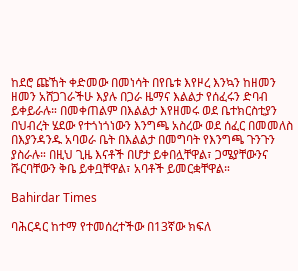ከደሮ ጩኸት ቀድመው በመነሳት በየቤቱ እየዞረ እንኳን ከዘመን ዘመን አሸጋገራችሁ እያሉ በጋራ ዜማና እልልታ የሰፈሩን ድባብ ይቀይራሉ። በመቀጠልም በእልልታ እየዘመሩ ወደ ቤተክርስቲያን በህብረት ሄደው የተጎነጎነውን እንግጫ አስረው ወደ ሰፈር በመመለስ በእያንዳንዱ አባወራ ቤት በእልልታ በመግባት የእንግጫ ጉንጉን ያስራሉ። በዚህ ጊዜ እናቶች በሆታ ይቀበሏቸዋል፣ ጋሜያቸውንና ሹርባቸውን ቅቤ ይቀቧቸዋል፣ አባቶች ይመርቋቸዋል።

Bahirdar Times

ባሕርዳር ከተማ የተመሰረተችው በ13ኛው ክፍለ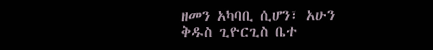ዘመን አካባቢ ሲሆን፣ አሁን ቅዱስ ጊዮርጊስ ቤተ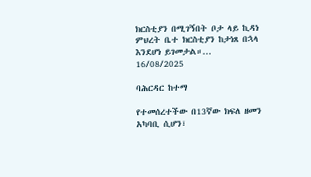ክርስቲያን በሚገኝበት ቦታ ላይ ኪዳነ ምህረት ቤተ ክርስቲያን ከታነጸ በኋላ እንደሆነ ይገመታል።...
16/08/2025

ባሕርዳር ከተማ

የተመሰረተችው በ13ኛው ክፍለ ዘመን አካባቢ ሲሆን፣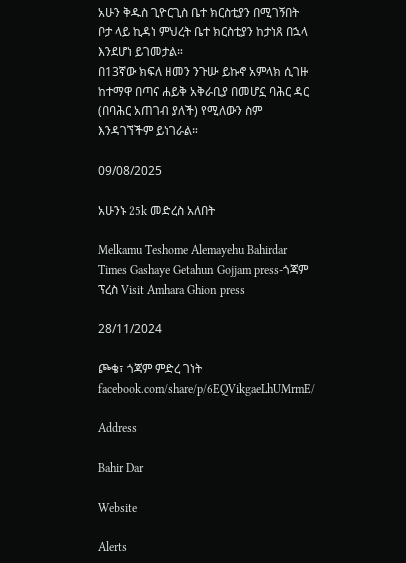አሁን ቅዱስ ጊዮርጊስ ቤተ ክርስቲያን በሚገኝበት ቦታ ላይ ኪዳነ ምህረት ቤተ ክርስቲያን ከታነጸ በኋላ እንደሆነ ይገመታል።
በ13ኛው ክፍለ ዘመን ንጉሡ ይኩኖ አምላክ ሲገዙ ከተማዋ በጣና ሐይቅ አቅራቢያ በመሆኗ ባሕር ዳር (በባሕር አጠገብ ያለች) የሚለውን ስም እንዳገኘችም ይነገራል።

09/08/2025

አሁንኑ 25k መድረስ አለበት

Melkamu Teshome Alemayehu Bahirdar Times Gashaye Getahun Gojjam press-ጎጃም ፕረስ Visit Amhara Ghion press

28/11/2024

ጮቄ፣ ጎጃም ምድረ ገነት
facebook.com/share/p/6EQVikgaeLhUMrmE/

Address

Bahir Dar

Website

Alerts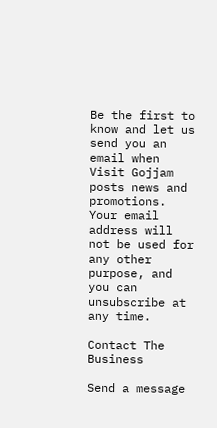Be the first to know and let us send you an email when Visit Gojjam posts news and promotions. Your email address will not be used for any other purpose, and you can unsubscribe at any time.

Contact The Business

Send a message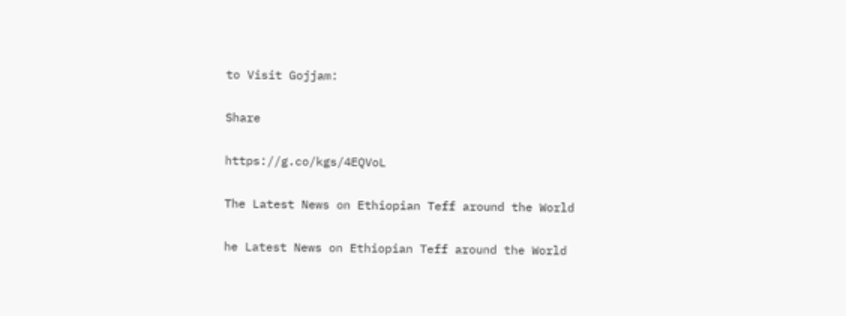to Visit Gojjam:

Share

https://g.co/kgs/4EQVoL

The Latest News on Ethiopian Teff around the World

he Latest News on Ethiopian Teff around the World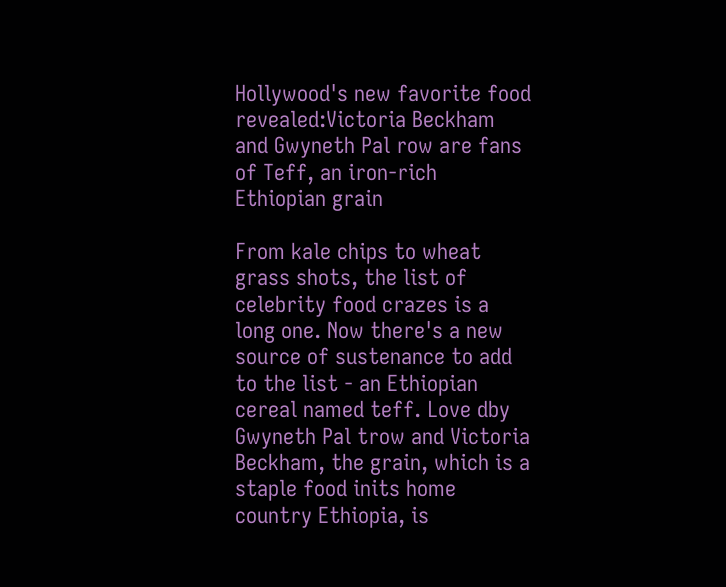Hollywood's new favorite food revealed:Victoria Beckham and Gwyneth Pal row are fans of Teff, an iron-rich Ethiopian grain

From kale chips to wheat grass shots, the list of celebrity food crazes is a long one. Now there's a new source of sustenance to add to the list - an Ethiopian cereal named teff. Love dby Gwyneth Pal trow and Victoria Beckham, the grain, which is a staple food inits home country Ethiopia, is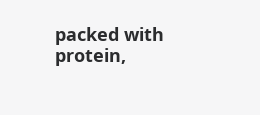packed with protein,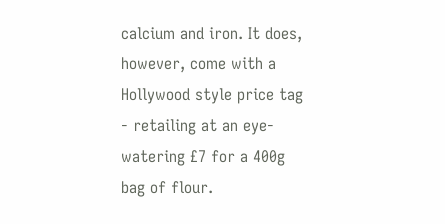calcium and iron. It does, however, come with a Hollywood style price tag - retailing at an eye-watering £7 for a 400g bag of flour.